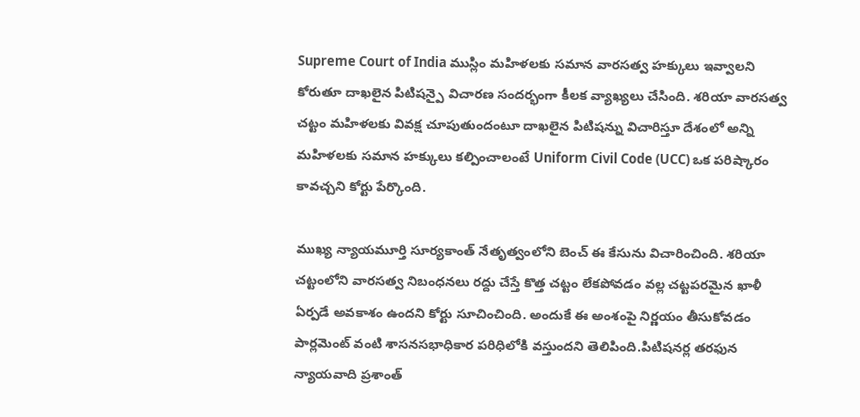Supreme Court of India ముస్లిం మహిళలకు సమాన వారసత్వ హక్కులు ఇవ్వాలని కోరుతూ దాఖలైన పిటిషన్పై విచారణ సందర్భంగా కీలక వ్యాఖ్యలు చేసింది. శరియా వారసత్వ చట్టం మహిళలకు వివక్ష చూపుతుందంటూ దాఖలైన పిటిషన్ను విచారిస్తూ దేశంలో అన్ని మహిళలకు సమాన హక్కులు కల్పించాలంటే Uniform Civil Code (UCC) ఒక పరిష్కారం కావచ్చని కోర్టు పేర్కొంది.

ముఖ్య న్యాయమూర్తి సూర్యకాంత్ నేతృత్వంలోని బెంచ్ ఈ కేసును విచారించింది. శరియా చట్టంలోని వారసత్వ నిబంధనలు రద్దు చేస్తే కొత్త చట్టం లేకపోవడం వల్ల చట్టపరమైన ఖాళీ ఏర్పడే అవకాశం ఉందని కోర్టు సూచించింది. అందుకే ఈ అంశంపై నిర్ణయం తీసుకోవడం పార్లమెంట్ వంటి శాసనసభాధికార పరిధిలోకి వస్తుందని తెలిపింది.పిటిషనర్ల తరఫున న్యాయవాది ప్రశాంత్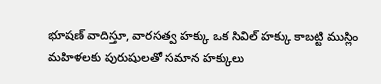భూషణ్ వాదిస్తూ, వారసత్వ హక్కు ఒక సివిల్ హక్కు కాబట్టి ముస్లిం మహిళలకు పురుషులతో సమాన హక్కులు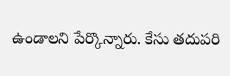ఉండాలని పేర్కొన్నారు. కేసు తదుపరి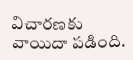విచారణకు వాయిదా పడింది.